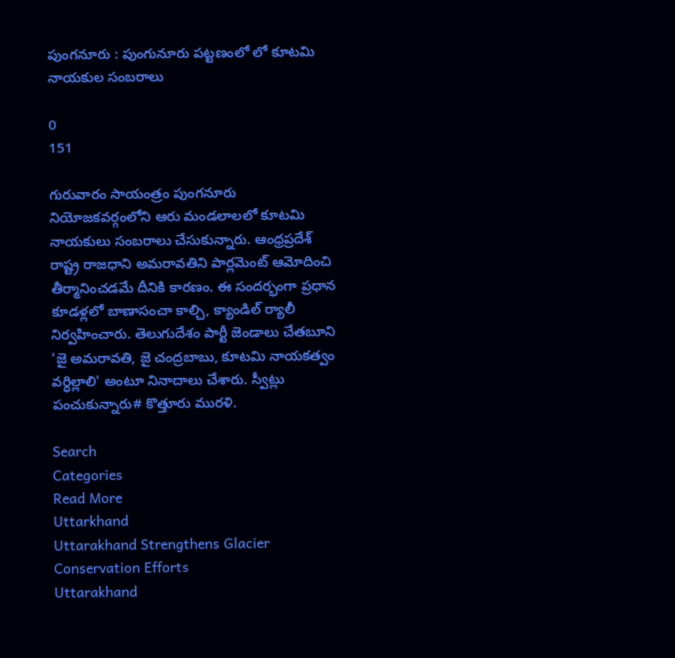పుంగనూరు : పుంగునూరు పట్టణంలో లో కూటమి నాయకుల సంబరాలు

0
151

గురువారం సాయంత్రం పుంగనూరు నియోజకవర్గంలోని ఆరు మండలాలలో కూటమి నాయకులు సంబరాలు చేసుకున్నారు. ఆంధ్రప్రదేశ్ రాష్ట్ర రాజధాని అమరావతిని పార్లమెంట్ ఆమోదించి తీర్మానించడమే దీనికి కారణం. ఈ సందర్భంగా ప్రధాన కూడళ్లలో బాణాసంచా కాల్చి, క్యాండిల్ ర్యాలీ నిర్వహించారు. తెలుగుదేశం పార్టీ జెండాలు చేతబూని 'జై అమరావతి, జై చంద్రబాబు, కూటమి నాయకత్వం వర్ధిల్లాలి' అంటూ నినాదాలు చేశారు. స్వీట్లు పంచుకున్నారు# కొత్తూరు మురళి.

Search
Categories
Read More
Uttarkhand
Uttarakhand Strengthens Glacier Conservation Efforts
Uttarakhand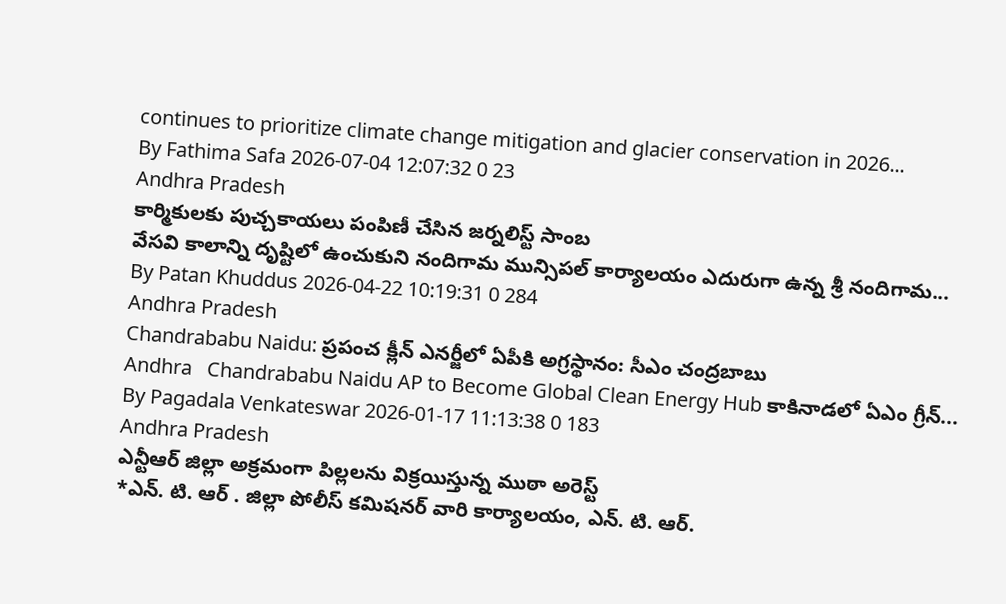continues to prioritize climate change mitigation and glacier conservation in 2026...
By Fathima Safa 2026-07-04 12:07:32 0 23
Andhra Pradesh
కార్మికులకు పుచ్చకాయలు పంపిణీ చేసిన జర్నలిస్ట్ సాంబ
వేసవి కాలాన్ని దృష్టిలో ఉంచుకుని నందిగామ మున్సిపల్ కార్యాలయం ఎదురుగా ఉన్న శ్రీ నందిగామ...
By Patan Khuddus 2026-04-22 10:19:31 0 284
Andhra Pradesh
Chandrababu Naidu: ప్రపంచ క్లీన్ ఎనర్జీలో ఏపీకి అగ్రస్థానం: సీఎం చంద్రబాబు
Andhra   Chandrababu Naidu AP to Become Global Clean Energy Hub కాకినాడలో ఏఎం గ్రీన్...
By Pagadala Venkateswar 2026-01-17 11:13:38 0 183
Andhra Pradesh
ఎన్టీఆర్ జిల్లా అక్రమంగా పిల్లలను విక్రయిస్తున్న ముఠా అరెస్ట్
*ఎన్. టి. ఆర్ . జిల్లా పోలీస్ కమిషనర్ వారి కార్యాలయం, ఎన్. టి. ఆర్.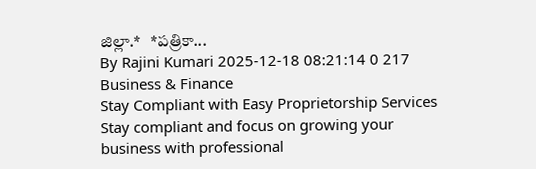జిల్లా.*   *పత్రికా...
By Rajini Kumari 2025-12-18 08:21:14 0 217
Business & Finance
Stay Compliant with Easy Proprietorship Services
Stay compliant and focus on growing your business with professional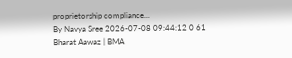proprietorship compliance...
By Navya Sree 2026-07-08 09:44:12 0 61
Bharat Aawaz | BMA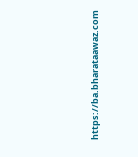https://ba.bharataawaz.com